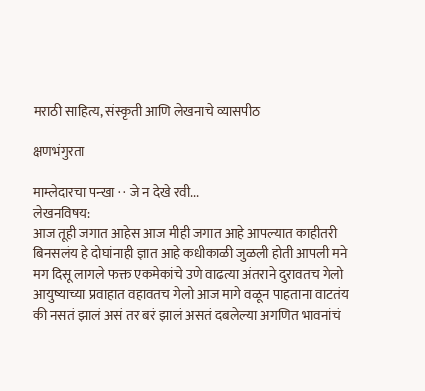मराठी साहित्य, संस्कृती आणि लेखनाचे व्यासपीठ

क्षणभंगुरता

माम्लेदारचा पन्खा · · जे न देखे रवी...
लेखनविषय:
आज तूही जगात आहेस आज मीही जगात आहे आपल्यात काहीतरी बिनसलंय हे दोघांनाही ज्ञात आहे कधीकाळी जुळली होती आपली मने मग दिसू लागले फक्त एकमेकांचे उणे वाढत्या अंतराने दुरावतच गेलो आयुष्याच्या प्रवाहात वहावतच गेलो आज मागे वळून पाहताना वाटतंय की नसतं झालं असं तर बरं झालं असतं दबलेल्या अगणित भावनांचं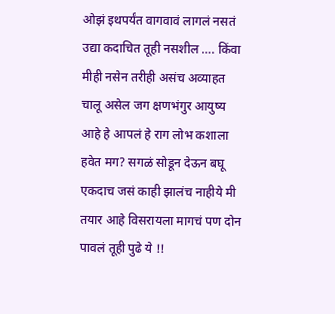ओझं इथपर्यंत वागवावं लागलं नसतं उद्या कदाचित तूही नसशील …. किंवा मीही नसेन तरीही असंच अव्याहत चालू असेल जग क्षणभंगुर आयुष्य आहे हे आपलं हे राग लोभ कशाला हवेत मग? सगळं सोडून देऊन बघू एकदाच जसं काही झालंच नाहीये मी तयार आहे विसरायला मागचं पण दोन पावलं तूही पुढे ये !!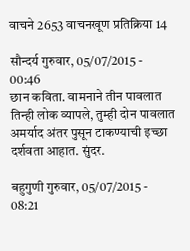वाचने 2653 वाचनखूण प्रतिक्रिया 14

सौन्दर्य गुरुवार, 05/07/2015 - 00:46
छान कविता. वामनाने तीन पावलात तिन्ही लोक व्यापले, तुम्ही दोन पावलात अमर्याद अंतर पुसून टाकण्याची इच्छा दर्शवता आहात. सुंदर.

बहुगुणी गुरुवार, 05/07/2015 - 08:21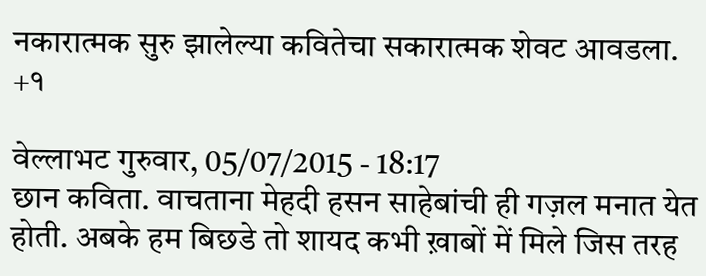नकारात्मक सुरु झालेल्या कवितेचा सकारात्मक शेवट आवडला. +१

वेल्लाभट गुरुवार, 05/07/2015 - 18:17
छान कविता. वाचताना मेहदी हसन साहेबांची ही गज़ल मनात येत होती. अबके हम बिछडे तो शायद कभी ख़ाबों में मिले जिस तरह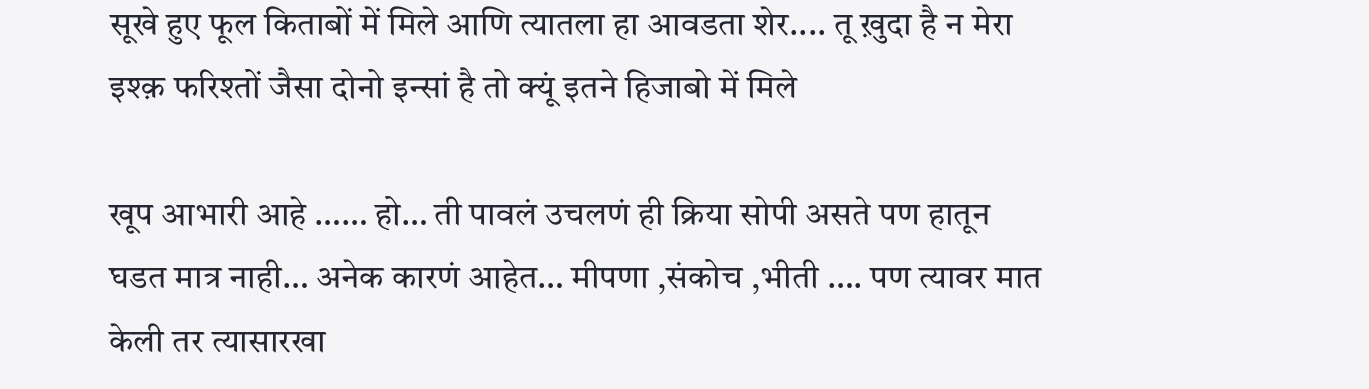सूखे हुए फूल किताबों में मिले आणि त्यातला हा आवडता शेर.... तू ख़ुदा है न मेरा इश्क़ फरिश्तों जैसा दोनो इन्सां है तो क्यूं इतने हिजाबो में मिले

खूप आभारी आहे …… हो… ती पावलं उचलणं ही क्रिया सोपी असते पण हातून घडत मात्र नाही… अनेक कारणं आहेत… मीपणा ,संकोच ,भीती …. पण त्यावर मात केली तर त्यासारखा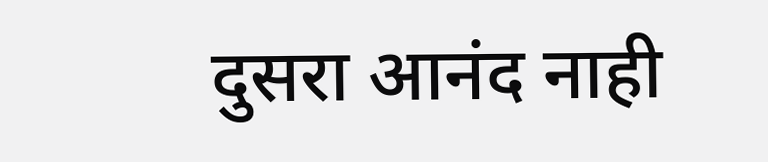दुसरा आनंद नाही